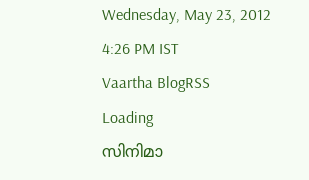Wednesday, May 23, 2012   4:26 PM IST
Vaartha BlogRSS
Loading
സിനിമാ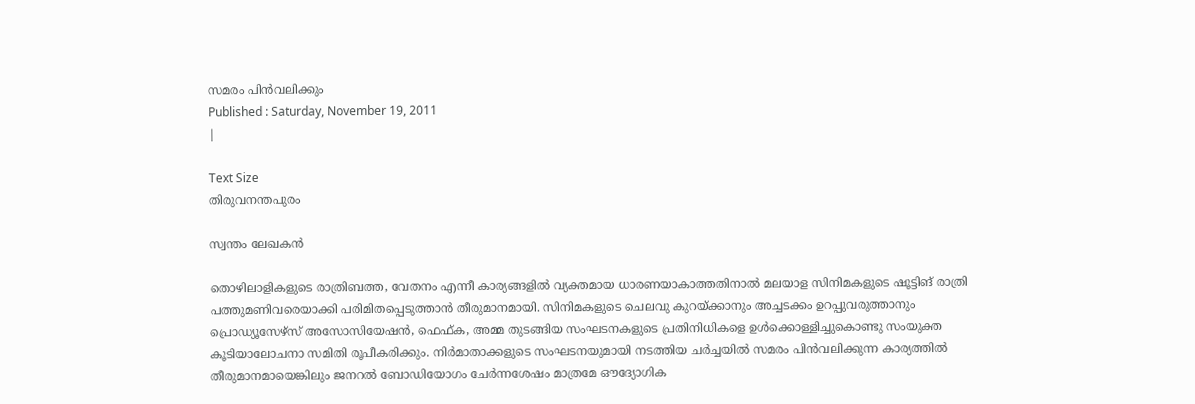സമരം പിന്‍വലിക്കും
Published : Saturday, November 19, 2011
|

Text Size
തിരുവനന്തപുരം

സ്വന്തം ലേഖകന്‍

തൊഴിലാളികളുടെ രാത്രിബത്ത, വേതനം എന്നീ കാര്യങ്ങളില്‍ വ്യക്തമായ ധാരണയാകാത്തതിനാല്‍ മലയാള സിനിമകളുടെ ഷൂട്ടിങ് രാത്രി പത്തുമണിവരെയാക്കി പരിമിതപ്പെടുത്താന്‍ തീരുമാനമായി. സിനിമകളുടെ ചെലവു കുറയ്ക്കാനും അച്ചടക്കം ഉറപ്പുവരുത്താനും പ്രൊഡ്യൂസേഴ്സ് അസോസിയേഷന്‍, ഫെഫ്ക, അമ്മ തുടങ്ങിയ സംഘടനകളുടെ പ്രതിനിധികളെ ഉള്‍ക്കൊള്ളിച്ചുകൊണ്ടു സംയുക്ത കൂടിയാലോചനാ സമിതി രൂപീകരിക്കും. നിര്‍മാതാക്കളുടെ സംഘടനയുമായി നടത്തിയ ചര്‍ച്ചയില്‍ സമരം പിന്‍വലിക്കുന്ന കാര്യത്തില്‍ തീരുമാനമായെങ്കിലും ജനറല്‍ ബോഡിയോഗം ചേര്‍ന്നശേഷം മാത്രമേ ഔദ്യോഗിക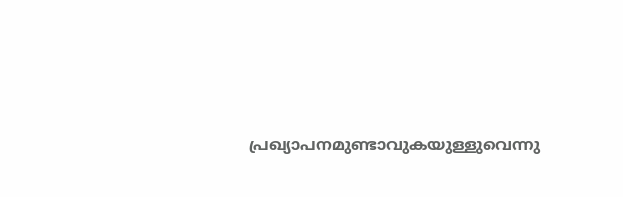പ്രഖ്യാപനമുണ്ടാവുകയുള്ളുവെന്നു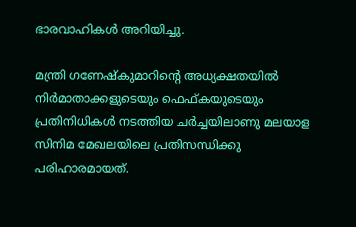ഭാരവാഹികള്‍ അറിയിച്ചു.

മന്ത്രി ഗണേഷ്കുമാറിന്‍റെ അധ്യക്ഷതയില്‍ നിര്‍മാതാക്കളുടെയും ഫെഫ്കയുടെയും പ്രതിനിധികള്‍ നടത്തിയ ചര്‍ച്ചയിലാണു മലയാള സിനിമ മേഖലയിലെ പ്രതിസന്ധിക്കു പരിഹാരമായത്.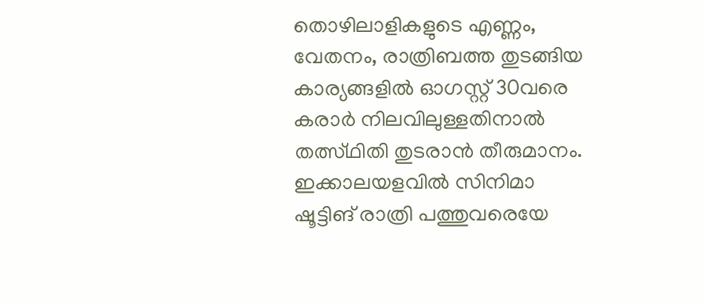തൊഴിലാളികളുടെ എണ്ണം, വേതനം, രാത്രിബത്ത തുടങ്ങിയ കാര്യങ്ങളില്‍ ഓഗസ്റ്റ് 30വരെ കരാര്‍ നിലവിലുള്ളതിനാല്‍ തത്സ്ഥിതി തുടരാന്‍ തീരുമാനം. ഇക്കാലയളവില്‍ സിനിമാ ഷൂട്ടിങ് രാത്രി പത്തുവരെയേ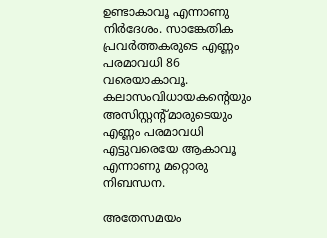ഉണ്ടാകാവൂ എന്നാണു നിര്‍ദേശം. സാങ്കേതിക പ്രവര്‍ത്തകരുടെ എണ്ണം പരമാവധി 86 വരെയാകാവൂ. കലാസംവിധായകന്‍റെയും അസിസ്റ്റന്‍റ്മാരുടെയും എണ്ണം പരമാവധി എട്ടുവരെയേ ആകാവൂ എന്നാണു മറ്റൊരു നിബന്ധന.

അതേസമയം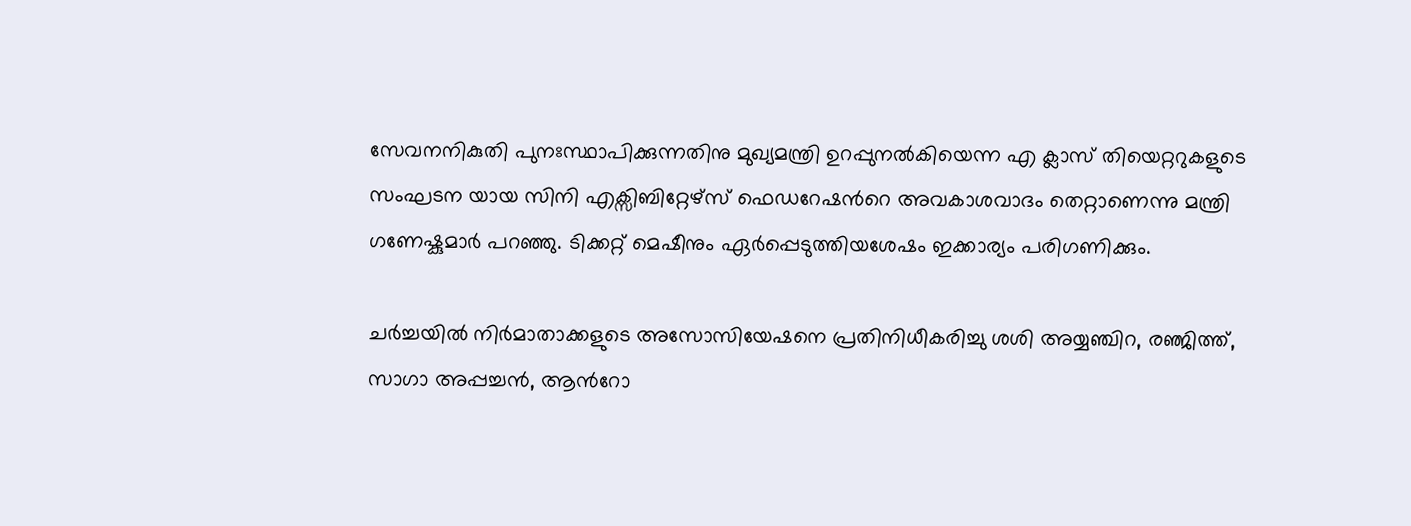സേവനനികുതി പുനഃസ്ഥാപിക്കുന്നതിനു മുഖ്യമന്ത്രി ഉറപ്പുനല്‍കിയെന്ന എ ക്ലാസ് തിയെറ്ററുകളുടെ സംഘടന യായ സിനി എക്സിബിറ്റേഴ്സ് ഫെഡറേഷന്‍റെ അവകാശവാദം തെറ്റാണെന്നു മന്ത്രി ഗണേഷ്കുമാര്‍ പറഞ്ഞു. ടിക്കറ്റ് മെഷീനും ഏര്‍പ്പെടുത്തിയശേഷം ഇക്കാര്യം പരിഗണിക്കും.

ചര്‍ച്ചയില്‍ നിര്‍മാതാക്കളുടെ അസോസിയേഷനെ പ്രതിനിധീകരിച്ചു ശശി അയ്യഞ്ചിറ, രഞ്ജിത്ത്, സാഗാ അപ്പച്ചന്‍, ആന്‍റോ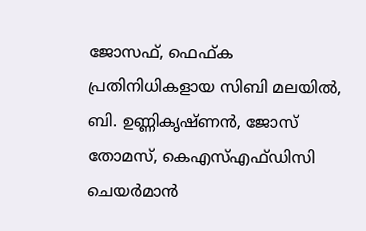ജോസഫ്, ഫെഫ്ക പ്രതിനിധികളായ സിബി മലയില്‍, ബി. ഉണ്ണികൃഷ്ണന്‍, ജോസ് തോമസ്, കെഎസ്എഫ്ഡിസി ചെയര്‍മാന്‍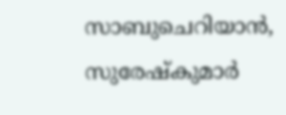സാബുചെറിയാന്‍, സുരേഷ്കുമാര്‍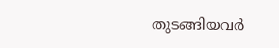തുടങ്ങിയവര്‍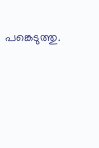പങ്കെടുത്തു.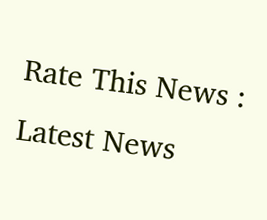Rate This News :
Latest News